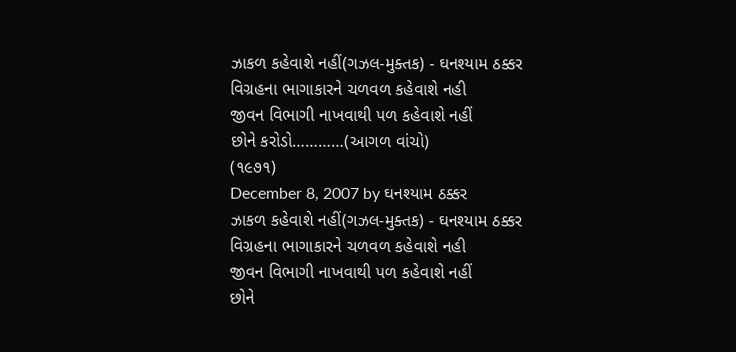ઝાકળ કહેવાશે નહીં(ગઝલ-મુક્તક) - ઘનશ્યામ ઠક્કર
વિગ્રહના ભાગાકારને ચળવળ કહેવાશે નહી
જીવન વિભાગી નાખવાથી પળ કહેવાશે નહીં
છોને કરોડો…………(આગળ વાંચો)
(૧૯૭૧)
December 8, 2007 by ઘનશ્યામ ઠક્કર
ઝાકળ કહેવાશે નહીં(ગઝલ-મુક્તક) - ઘનશ્યામ ઠક્કર
વિગ્રહના ભાગાકારને ચળવળ કહેવાશે નહી
જીવન વિભાગી નાખવાથી પળ કહેવાશે નહીં
છોને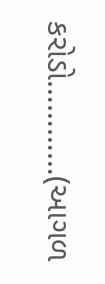કરોડો…………(આગળ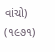વાંચો)
(૧૯૭૧)